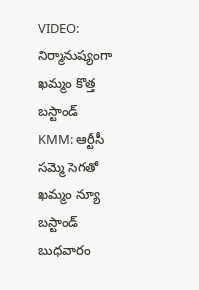VIDEO: నిర్మానుష్యంగా ఖమ్మం కొత్త బస్టాండ్
KMM: ఆర్టీసీ సమ్మె సెగతో ఖమ్మం న్యూ బస్టాండ్ బుధవారం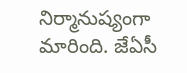నిర్మానుష్యంగా మారింది. జేఏసీ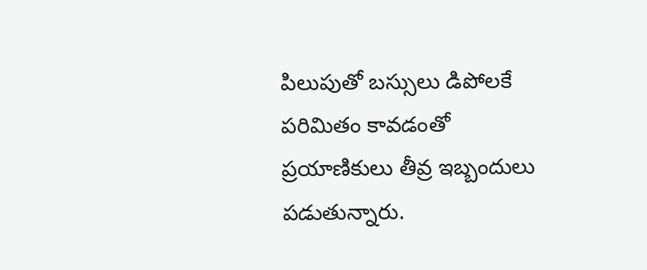పిలుపుతో బస్సులు డిపోలకే పరిమితం కావడంతో ప్రయాణికులు తీవ్ర ఇబ్బందులు పడుతున్నారు.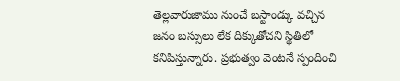తెల్లవారుజాము నుంచే బస్టాండ్కు వచ్చిన జనం బస్సులు లేక దిక్కుతోచని స్థితిలో కనిపిస్తున్నారు. ప్రభుత్వం వెంటనే స్పందించి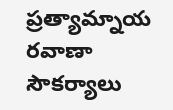ప్రత్యామ్నాయ రవాణా సౌకర్యాలు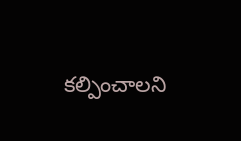కల్పించాలని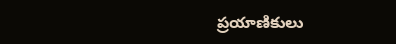ప్రయాణికులు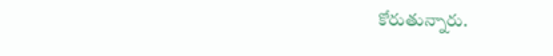కోరుతున్నారు.